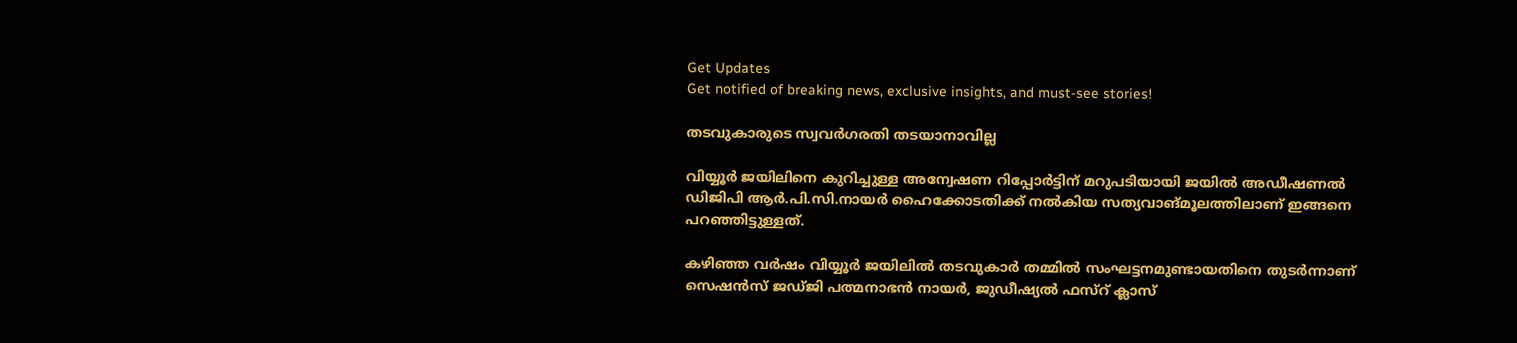Get Updates
Get notified of breaking news, exclusive insights, and must-see stories!

തടവുകാരുടെ സ്വവര്‍ഗരതി തടയാനാവില്ല

വിയ്യൂര്‍ ജയിലിനെ കുറിച്ചുള്ള അന്വേഷണ റിപ്പോര്‍ട്ടിന് മറുപടിയായി ജയില്‍ അഡീഷണല്‍ ഡിജിപി ആര്‍.പി.സി.നായര്‍ ഹൈക്കോടതിക്ക് നല്‍കിയ സത്യവാങ്മൂലത്തിലാണ് ഇങ്ങനെ പറഞ്ഞിട്ടുള്ളത്.

കഴിഞ്ഞ വര്‍ഷം വിയ്യൂര്‍ ജയിലില്‍ തടവുകാര്‍ തമ്മില്‍ സംഘട്ടനമുണ്ടായതിനെ തുടര്‍ന്നാണ് സെഷന്‍സ് ജഡ്ജി പത്മനാഭന്‍ നായര്‍, ജുഡീഷ്യല്‍ ഫസ്റ് ക്ലാസ്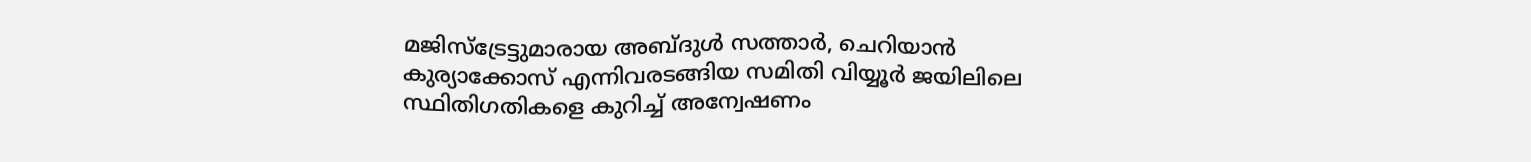മജിസ്ട്രേട്ടുമാരായ അബ്ദുള്‍ സത്താര്‍, ചെറിയാന്‍ കുര്യാക്കോസ് എന്നിവരടങ്ങിയ സമിതി വിയ്യൂര്‍ ജയിലിലെ സ്ഥിതിഗതികളെ കുറിച്ച് അന്വേഷണം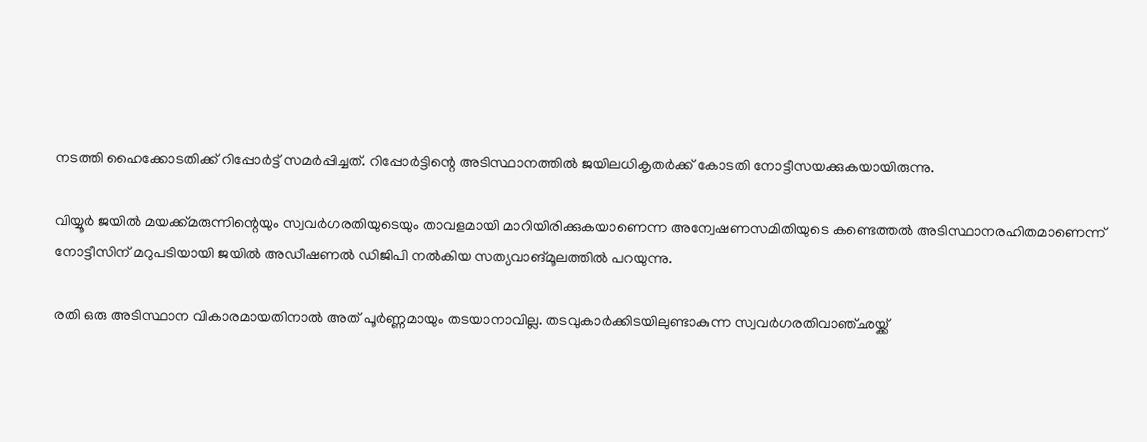നടത്തി ഹൈക്കോടതിക്ക് റിപ്പോര്‍ട്ട് സമര്‍പ്പിച്ചത്. റിപ്പോര്‍ട്ടിന്റെ അടിസ്ഥാനത്തില്‍ ജയിലധികൃതര്‍ക്ക് കോടതി നോട്ടീസയക്കുകയായിരുന്നു.

വിയ്യൂര്‍ ജയില്‍ മയക്ക്മരുന്നിന്റെയും സ്വവര്‍ഗരതിയുടെയും താവളമായി മാറിയിരിക്കുകയാണെന്ന അന്വേഷണസമിതിയുടെ കണ്ടെത്തല്‍ അടിസ്ഥാനരഹിതമാണെന്ന് നോട്ടീസിന് മറുപടിയായി ജയില്‍ അഡീഷണല്‍ ഡിജിപി നല്‍കിയ സത്യവാങ്മൂലത്തില്‍ പറയുന്നു.

രതി ഒരു അടിസ്ഥാന വികാരമായതിനാല്‍ അത് പൂര്‍ണ്ണമായും തടയാനാവില്ല. തടവുകാര്‍ക്കിടയിലുണ്ടാകുന്ന സ്വവര്‍ഗരതിവാഞ്ഛയ്ക്ക്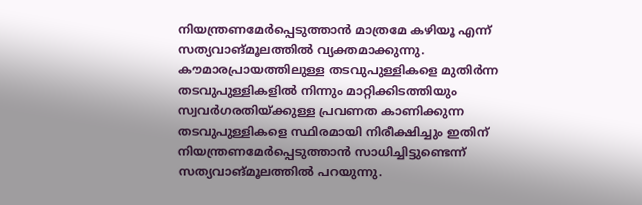നിയന്ത്രണമേര്‍പ്പെടുത്താന്‍ മാത്രമേ കഴിയൂ എന്ന് സത്യവാങ്മൂലത്തില്‍ വ്യക്തമാക്കുന്നു. കൗമാരപ്രായത്തിലുള്ള തടവുപുള്ളികളെ മുതിര്‍ന്ന തടവുപുള്ളികളില്‍ നിന്നും മാറ്റിക്കിടത്തിയും സ്വവര്‍ഗരതിയ്ക്കുള്ള പ്രവണത കാണിക്കുന്ന തടവുപുള്ളികളെ സ്ഥിരമായി നിരീക്ഷിച്ചും ഇതിന് നിയന്ത്രണമേര്‍പ്പെടുത്താന്‍ സാധിച്ചിട്ടുണ്ടെന്ന് സത്യവാങ്മൂലത്തില്‍ പറയുന്നു.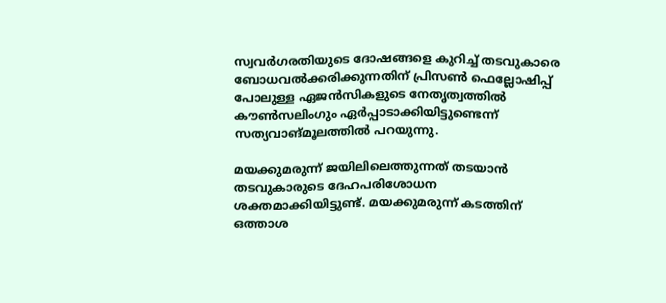സ്വവര്‍ഗരതിയുടെ ദോഷങ്ങളെ കുറിച്ച് തടവുകാരെ ബോധവല്‍ക്കരിക്കുന്നതിന് പ്രിസണ്‍ ഫെല്ലോഷിപ്പ് പോലുള്ള ഏജന്‍സികളുടെ നേതൃത്വത്തില്‍ കൗണ്‍സലിംഗും ഏര്‍പ്പാടാക്കിയിട്ടുണ്ടെന്ന് സത്യവാങ്മൂലത്തില്‍ പറയുന്നു.

മയക്കുമരുന്ന് ജയിലിലെത്തുന്നത് തടയാന്‍ തടവുകാരുടെ ദേഹപരിശോധന ശക്തമാക്കിയിട്ടുണ്ട്. മയക്കുമരുന്ന് കടത്തിന് ഒത്താശ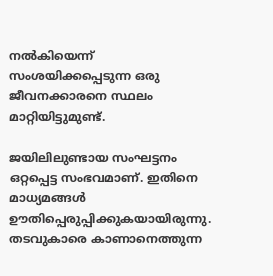നല്‍കിയെന്ന് സംശയിക്കപ്പെടുന്ന ഒരു ജീവനക്കാരനെ സ്ഥലം മാറ്റിയിട്ടുമുണ്ട്.

ജയിലിലുണ്ടായ സംഘട്ടനം ഒറ്റപ്പെട്ട സംഭവമാണ്. ഇതിനെ മാധ്യമങ്ങള്‍ ഊതിപ്പെരുപ്പിക്കുകയായിരുന്നു. തടവുകാരെ കാണാനെത്തുന്ന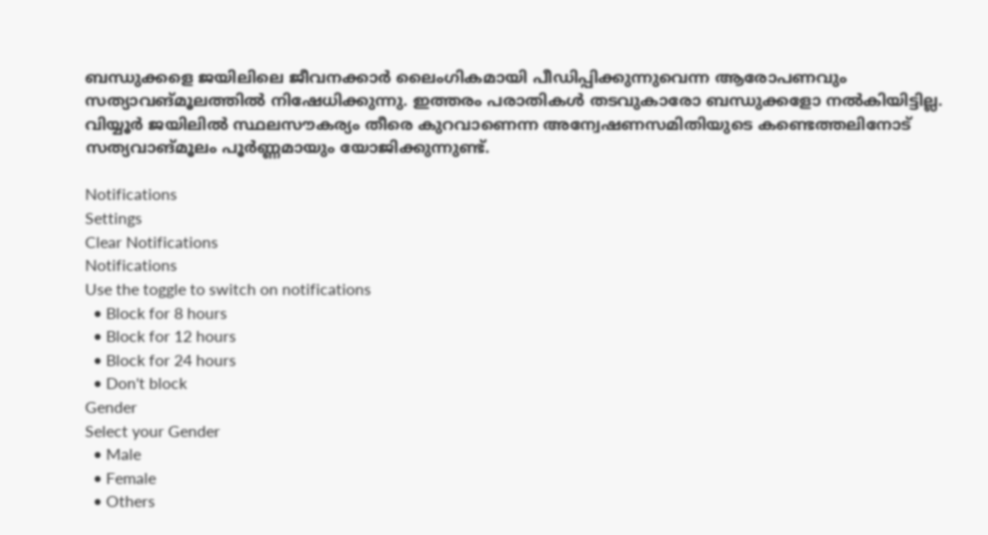ബന്ധുക്കളെ ജയിലിലെ ജീവനക്കാര്‍ ലൈംഗികമായി പീഡിപ്പിക്കുന്നുവെന്ന ആരോപണവും സത്യാവങ്മൂലത്തില്‍ നിഷേധിക്കുന്നു. ഇത്തരം പരാതികള്‍ തടവുകാരോ ബന്ധുക്കളോ നല്‍കിയിട്ടില്ല. വിയ്യൂര്‍ ജയിലില്‍ സ്ഥലസൗകര്യം തീരെ കുറവാണെന്ന അന്വേഷണസമിതിയുടെ കണ്ടെത്തലിനോട് സത്യവാങ്മൂലം പൂര്‍ണ്ണമായും യോജിക്കുന്നുണ്ട്.

Notifications
Settings
Clear Notifications
Notifications
Use the toggle to switch on notifications
  • Block for 8 hours
  • Block for 12 hours
  • Block for 24 hours
  • Don't block
Gender
Select your Gender
  • Male
  • Female
  • Others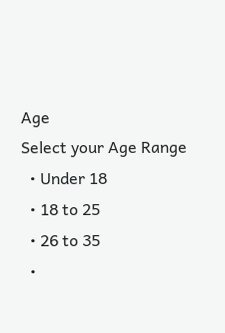Age
Select your Age Range
  • Under 18
  • 18 to 25
  • 26 to 35
  •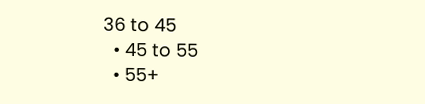36 to 45
  • 45 to 55
  • 55+